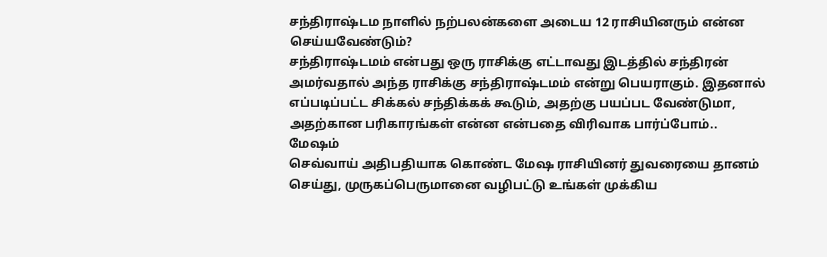சந்திராஷ்டம நாளில் நற்பலன்களை அடைய 12 ராசியினரும் என்ன செய்யவேண்டும்?
சந்திராஷ்டமம் என்பது ஒரு ராசிக்கு எட்டாவது இடத்தில் சந்திரன் அமர்வதால் அந்த ராசிக்கு சந்திராஷ்டமம் என்று பெயராகும். இதனால் எப்படிப்பட்ட சிக்கல் சந்திக்கக் கூடும், அதற்கு பயப்பட வேண்டுமா, அதற்கான பரிகாரங்கள் என்ன என்பதை விரிவாக பார்ப்போம்..
மேஷம்
செவ்வாய் அதிபதியாக கொண்ட மேஷ ராசியினர் துவரையை தானம் செய்து, முருகப்பெருமானை வழிபட்டு உங்கள் முக்கிய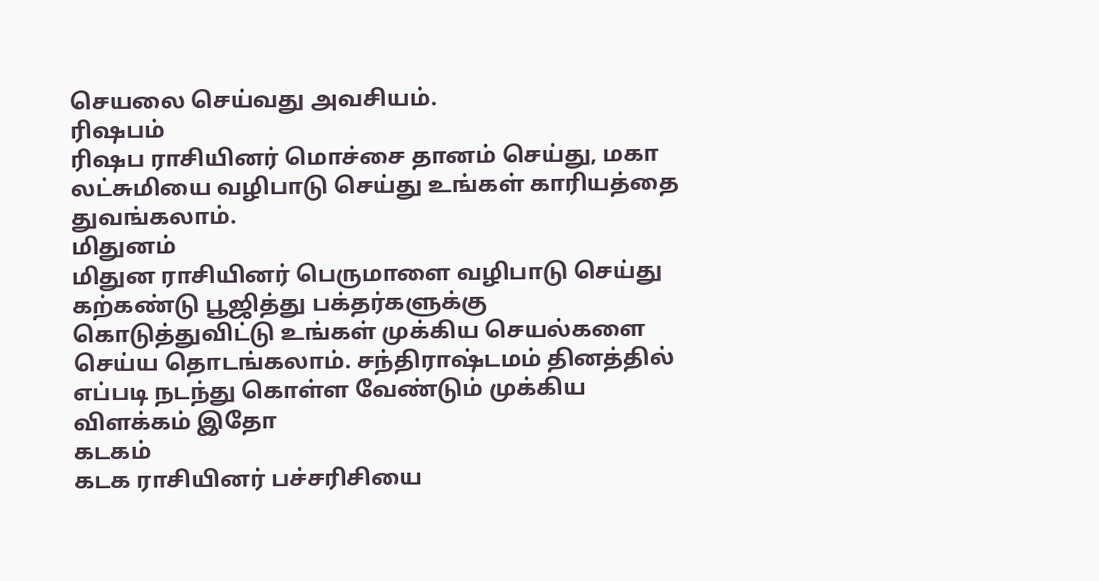செயலை செய்வது அவசியம்.
ரிஷபம்
ரிஷப ராசியினர் மொச்சை தானம் செய்து, மகா லட்சுமியை வழிபாடு செய்து உங்கள் காரியத்தை துவங்கலாம்.
மிதுனம்
மிதுன ராசியினர் பெருமாளை வழிபாடு செய்து கற்கண்டு பூஜித்து பக்தர்களுக்கு கொடுத்துவிட்டு உங்கள் முக்கிய செயல்களை செய்ய தொடங்கலாம். சந்திராஷ்டமம் தினத்தில் எப்படி நடந்து கொள்ள வேண்டும் முக்கிய விளக்கம் இதோ
கடகம்
கடக ராசியினர் பச்சரிசியை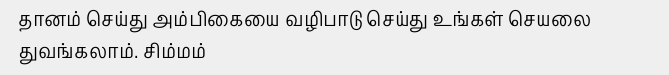தானம் செய்து அம்பிகையை வழிபாடு செய்து உங்கள் செயலை துவங்கலாம். சிம்மம்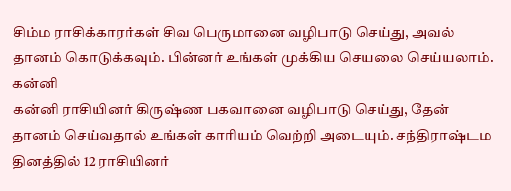சிம்ம ராசிக்காரர்கள் சிவ பெருமானை வழிபாடு செய்து, அவல் தானம் கொடுக்கவும். பின்னர் உங்கள் முக்கிய செயலை செய்யலாம்.
கன்னி
கன்னி ராசியினர் கிருஷ்ண பகவானை வழிபாடு செய்து, தேன் தானம் செய்வதால் உங்கள் காரியம் வெற்றி அடையும். சந்திராஷ்டம தினத்தில் 12 ராசியினர்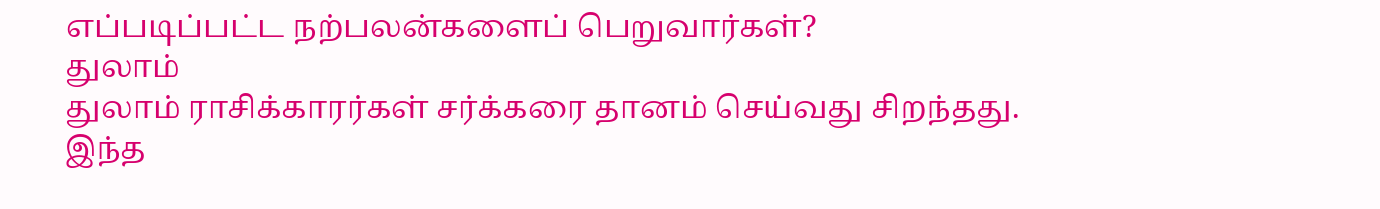எப்படிப்பட்ட நற்பலன்களைப் பெறுவார்கள்?
துலாம்
துலாம் ராசிக்காரர்கள் சர்க்கரை தானம் செய்வது சிறந்தது. இந்த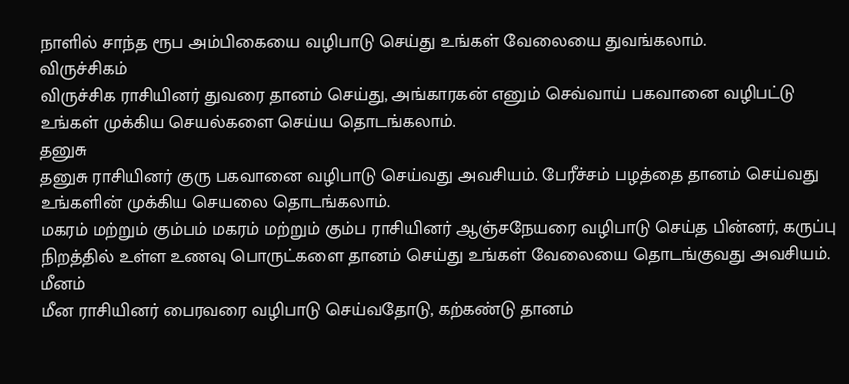நாளில் சாந்த ரூப அம்பிகையை வழிபாடு செய்து உங்கள் வேலையை துவங்கலாம்.
விருச்சிகம்
விருச்சிக ராசியினர் துவரை தானம் செய்து, அங்காரகன் எனும் செவ்வாய் பகவானை வழிபட்டு உங்கள் முக்கிய செயல்களை செய்ய தொடங்கலாம்.
தனுசு
தனுசு ராசியினர் குரு பகவானை வழிபாடு செய்வது அவசியம். பேரீச்சம் பழத்தை தானம் செய்வது உங்களின் முக்கிய செயலை தொடங்கலாம்.
மகரம் மற்றும் கும்பம் மகரம் மற்றும் கும்ப ராசியினர் ஆஞ்சநேயரை வழிபாடு செய்த பின்னர், கருப்பு நிறத்தில் உள்ள உணவு பொருட்களை தானம் செய்து உங்கள் வேலையை தொடங்குவது அவசியம்.
மீனம்
மீன ராசியினர் பைரவரை வழிபாடு செய்வதோடு, கற்கண்டு தானம்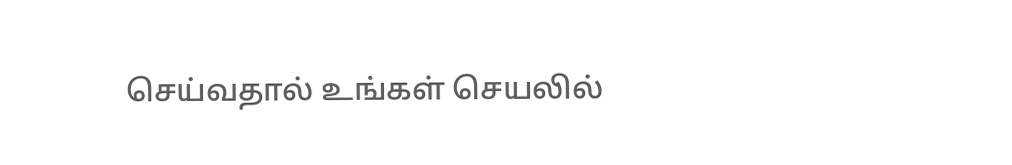செய்வதால் உங்கள் செயலில்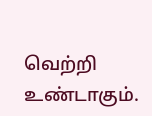வெற்றி உண்டாகும்.